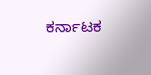ಕರ್ನಾಟಕ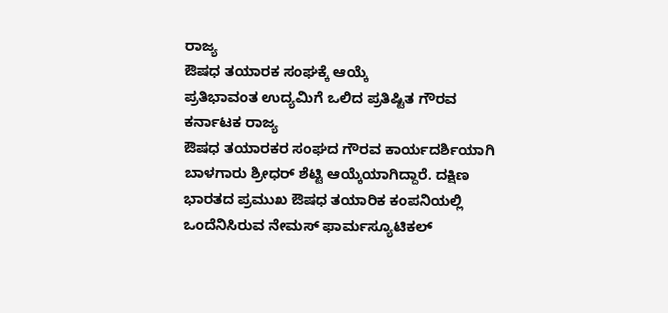ರಾಜ್ಯ
ಔಷಧ ತಯಾರಕ ಸಂಘಕ್ಕೆ ಆಯ್ಕೆ
ಪ್ರತಿಭಾವಂತ ಉದ್ಯಮಿಗೆ ಒಲಿದ ಪ್ರತಿಷ್ಟಿತ ಗೌರವ
ಕರ್ನಾಟಕ ರಾಜ್ಯ
ಔಷಧ ತಯಾರಕರ ಸಂಘದ ಗೌರವ ಕಾರ್ಯದರ್ಶಿಯಾಗಿ ಬಾಳಗಾರು ಶ್ರೀಧರ್ ಶೆಟ್ಟಿ ಆಯ್ಕೆಯಾಗಿದ್ದಾರೆ. ದಕ್ಷಿಣ
ಭಾರತದ ಪ್ರಮುಖ ಔಷಧ ತಯಾರಿಕ ಕಂಪನಿಯಲ್ಲಿ ಒಂದೆನಿಸಿರುವ ನೇಮಸ್ ಫಾರ್ಮಸ್ಯೂಟಿಕಲ್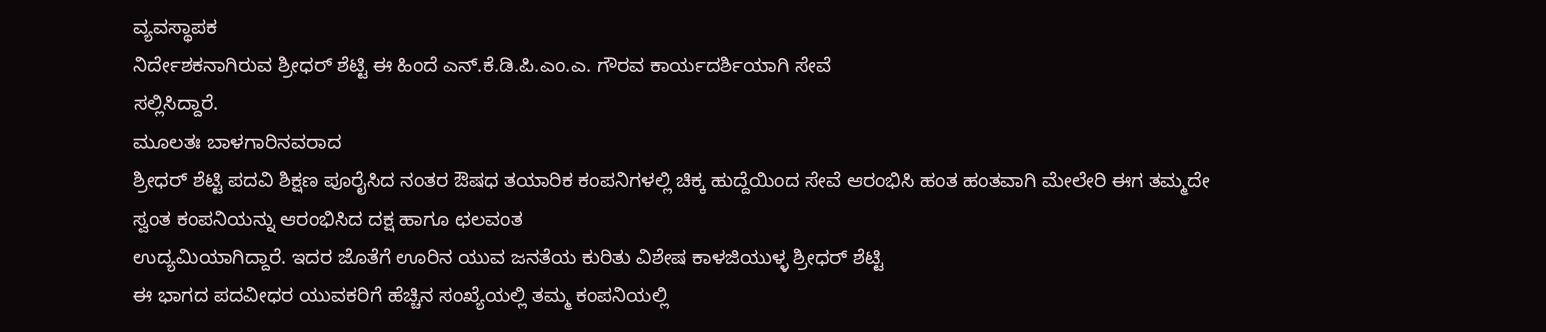ವ್ಯವಸ್ಥಾಪಕ
ನಿರ್ದೇಶಕನಾಗಿರುವ ಶ್ರೀಧರ್ ಶೆಟ್ಟಿ ಈ ಹಿಂದೆ ಎನ್.ಕೆ.ಡಿ.ಪಿ.ಎಂ.ಎ. ಗೌರವ ಕಾರ್ಯದರ್ಶಿಯಾಗಿ ಸೇವೆ
ಸಲ್ಲಿಸಿದ್ದಾರೆ.
ಮೂಲತಃ ಬಾಳಗಾರಿನವರಾದ
ಶ್ರೀಧರ್ ಶೆಟ್ಟಿ ಪದವಿ ಶಿಕ್ಷಣ ಪೂರೈಸಿದ ನಂತರ ಔಷಧ ತಯಾರಿಕ ಕಂಪನಿಗಳಲ್ಲಿ ಚಿಕ್ಕ ಹುದ್ದೆಯಿಂದ ಸೇವೆ ಆರಂಭಿಸಿ ಹಂತ ಹಂತವಾಗಿ ಮೇಲೇರಿ ಈಗ ತಮ್ಮದೇ ಸ್ವಂತ ಕಂಪನಿಯನ್ನು ಆರಂಭಿಸಿದ ದಕ್ಷ ಹಾಗೂ ಛಲವಂತ
ಉದ್ಯಮಿಯಾಗಿದ್ದಾರೆ. ಇದರ ಜೊತೆಗೆ ಊರಿನ ಯುವ ಜನತೆಯ ಕುರಿತು ವಿಶೇಷ ಕಾಳಜಿಯುಳ್ಳ ಶ್ರೀಧರ್ ಶೆಟ್ಟಿ
ಈ ಭಾಗದ ಪದವೀಧರ ಯುವಕರಿಗೆ ಹೆಚ್ಚಿನ ಸಂಖ್ಯೆಯಲ್ಲಿ ತಮ್ಮ ಕಂಪನಿಯಲ್ಲಿ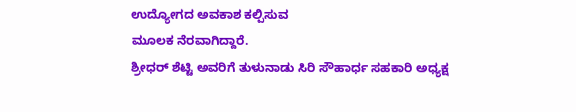ಉದ್ಯೋಗದ ಅವಕಾಶ ಕಲ್ಪಿಸುವ
ಮೂಲಕ ನೆರವಾಗಿದ್ದಾರೆ.
ಶ್ರೀಧರ್ ಶೆಟ್ಟಿ ಅವರಿಗೆ ತುಳುನಾಡು ಸಿರಿ ಸೌಹಾರ್ಧ ಸಹಕಾರಿ ಅಧ್ಯಕ್ಷ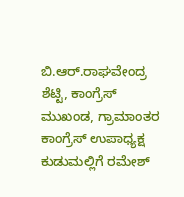ಬಿ.ಆರ್.ರಾಘವೇಂದ್ರ ಶೆಟ್ಟಿ, ಕಾಂಗ್ರೆಸ್ ಮುಖಂಡ, ಗ್ರಾಮಾಂತರ ಕಾಂಗ್ರೆಸ್ ಉಪಾಧ್ಯಕ್ಷ ಕುಡುಮಲ್ಲಿಗೆ ರಮೇಶ್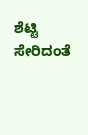ಶೆಟ್ಟಿ ಸೇರಿದಂತೆ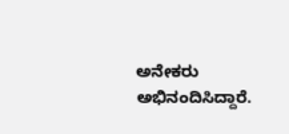ಅನೇಕರು ಅಭಿನಂದಿಸಿದ್ದಾರೆ.